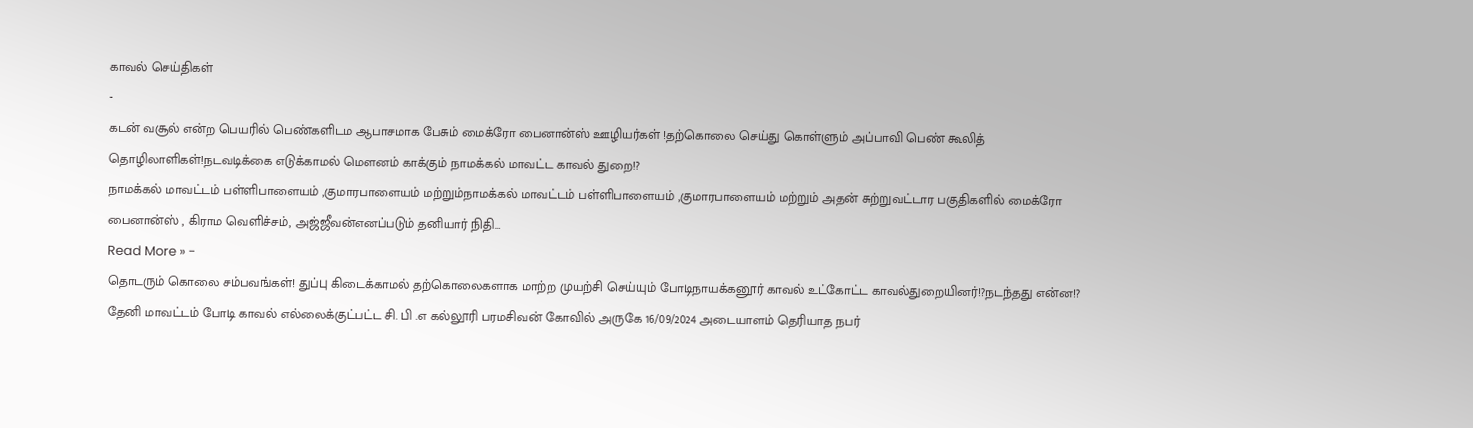காவல் செய்திகள்
-
கடன் வசூல் என்ற பெயரில் பெண்களிடம ஆபாசமாக பேசும் மைக்ரோ பைனான்ஸ் ஊழியர்கள் !தற்கொலை செய்து கொள்ளும் அப்பாவி பெண் கூலித் தொழிலாளிகள்!நடவடிக்கை எடுக்காமல் மௌனம் காக்கும் நாமக்கல் மாவட்ட காவல் துறை!?
நாமக்கல் மாவட்டம் பள்ளிபாளையம் ,குமாரபாளையம் மற்றும்நாமக்கல் மாவட்டம் பள்ளிபாளையம் ,குமாரபாளையம் மற்றும் அதன் சுற்றுவட்டார பகுதிகளில் மைக்ரோ பைனான்ஸ் , கிராம வெளிச்சம், அஜ்ஜீவன்எனப்படும் தனியார் நிதி…
Read More » -
தொடரும் கொலை சம்பவங்கள்! துப்பு கிடைக்காமல் தற்கொலைகளாக மாற்ற முயற்சி செய்யும் போடிநாயக்கனூர் காவல் உட்கோட்ட காவல்துறையினர்!?நடந்தது என்ன!?
தேனி மாவட்டம் போடி காவல் எல்லைக்குட்பட்ட சி. பி .எ கல்லூரி பரமசிவன் கோவில் அருகே 16/09/2024 அடையாளம் தெரியாத நபர்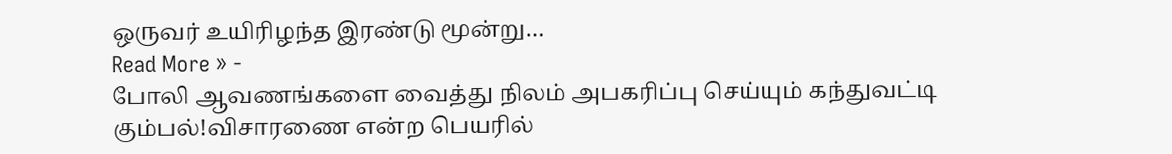ஒருவர் உயிரிழந்த இரண்டு மூன்று…
Read More » -
போலி ஆவணங்களை வைத்து நிலம் அபகரிப்பு செய்யும் கந்துவட்டி கும்பல்!விசாரணை என்ற பெயரில்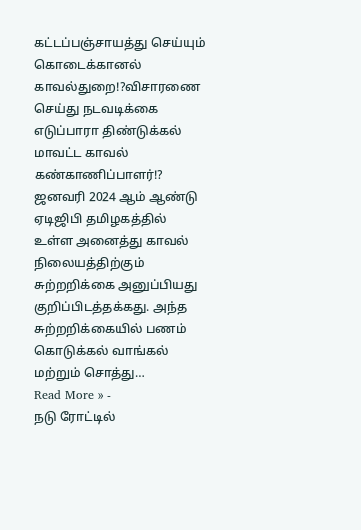கட்டப்பஞ்சாயத்து செய்யும் கொடைக்கானல் காவல்துறை!?விசாரணை செய்து நடவடிக்கை எடுப்பாரா திண்டுக்கல் மாவட்ட காவல் கண்காணிப்பாளர்!?
ஜனவரி 2024 ஆம் ஆண்டு ஏடிஜிபி தமிழகத்தில் உள்ள அனைத்து காவல் நிலையத்திற்கும் சுற்றறிக்கை அனுப்பியது குறிப்பிடத்தக்கது. அந்த சுற்றறிக்கையில் பணம் கொடுக்கல் வாங்கல் மற்றும் சொத்து…
Read More » -
நடு ரோட்டில்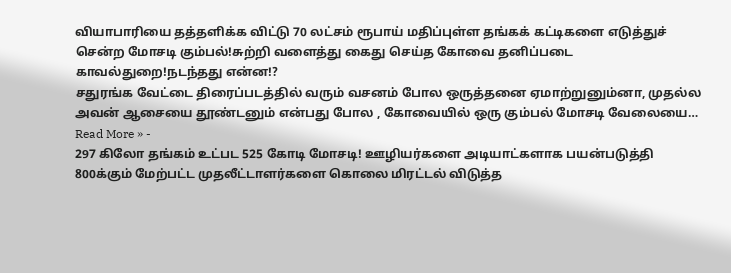வியாபாரியை தத்தளிக்க விட்டு 70 லட்சம் ரூபாய் மதிப்புள்ள தங்கக் கட்டிகளை எடுத்துச் சென்ற மோசடி கும்பல்!சுற்றி வளைத்து கைது செய்த கோவை தனிப்படை காவல்துறை!நடந்தது என்ன!?
சதுரங்க வேட்டை திரைப்படத்தில் வரும் வசனம் போல ஒருத்தனை ஏமாற்றுனும்னா, முதல்ல அவன் ஆசையை தூண்டனும் என்பது போல , கோவையில் ஒரு கும்பல் மோசடி வேலையை…
Read More » -
297 கிலோ தங்கம் உட்பட 525 கோடி மோசடி! ஊழியர்களை அடியாட்களாக பயன்படுத்தி 800க்கும் மேற்பட்ட முதலீட்டாளர்களை கொலை மிரட்டல் விடுத்த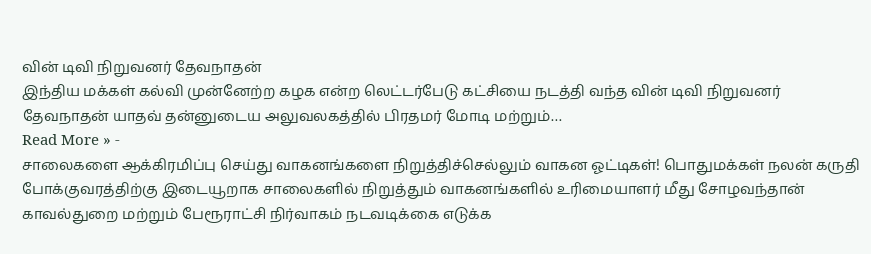வின் டிவி நிறுவனர் தேவநாதன்
இந்திய மக்கள் கல்வி முன்னேற்ற கழக என்ற லெட்டர்பேடு கட்சியை நடத்தி வந்த வின் டிவி நிறுவனர் தேவநாதன் யாதவ் தன்னுடைய அலுவலகத்தில் பிரதமர் மோடி மற்றும்…
Read More » -
சாலைகளை ஆக்கிரமிப்பு செய்து வாகனங்களை நிறுத்திச்செல்லும் வாகன ஓட்டிகள்! பொதுமக்கள் நலன் கருதி போக்குவரத்திற்கு இடையூறாக சாலைகளில் நிறுத்தும் வாகனங்களில் உரிமையாளர் மீது சோழவந்தான் காவல்துறை மற்றும் பேரூராட்சி நிர்வாகம் நடவடிக்கை எடுக்க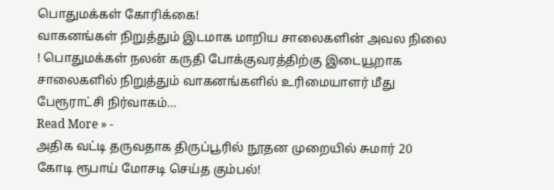பொதுமக்கள் கோரிக்கை!
வாகனங்கள் நிறுத்தும் இடமாக மாறிய சாலைகளின் அவல நிலை ! பொதுமக்கள் நலன் கருதி போக்குவரத்திற்கு இடையூறாக சாலைகளில் நிறுத்தும் வாகனங்களில் உரிமையாளர் மீது பேரூராட்சி நிர்வாகம்…
Read More » -
அதிக வட்டி தருவதாக திருப்பூரில் நூதன முறையில் சுமார் 20 கோடி ரூபாய் மோசடி செய்த கும்பல்!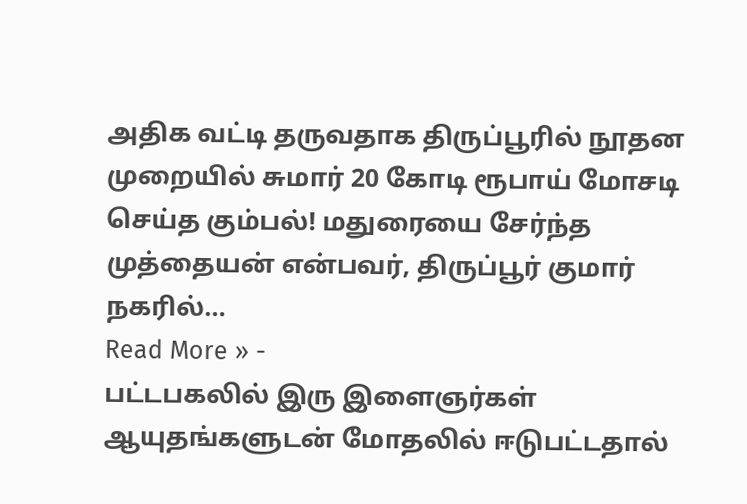அதிக வட்டி தருவதாக திருப்பூரில் நூதன முறையில் சுமார் 20 கோடி ரூபாய் மோசடி செய்த கும்பல்! மதுரையை சேர்ந்த முத்தையன் என்பவர், திருப்பூர் குமார் நகரில்…
Read More » -
பட்டபகலில் இரு இளைஞர்கள் ஆயுதங்களுடன் மோதலில் ஈடுபட்டதால்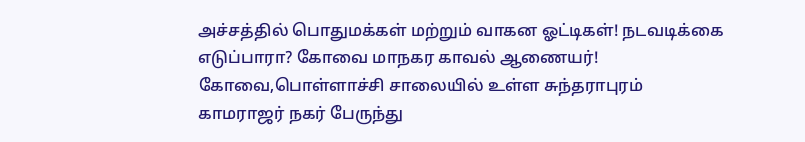அச்சத்தில் பொதுமக்கள் மற்றும் வாகன ஓட்டிகள்! நடவடிக்கை எடுப்பாரா? கோவை மாநகர காவல் ஆணையர்!
கோவை,பொள்ளாச்சி சாலையில் உள்ள சுந்தராபுரம் காமராஜர் நகர் பேருந்து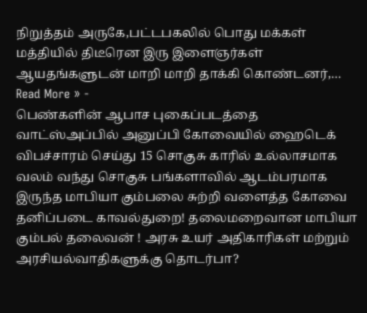நிறுத்தம் அருகே,பட்டபகலில் பொது மக்கள் மத்தியில் திடீரென இரு இளைஞர்கள் ஆயதங்களுடன் மாறி மாறி தாக்கி கொண்டனர்,…
Read More » -
பெண்களின் ஆபாச புகைப்படத்தை வாட்ஸ்அப்பில் அனுப்பி கோவையில் ஹைடெக் விபச்சாரம் செய்து 15 சொகுசு காரில் உல்லாசமாக வலம் வந்து சொகுசு பங்களாவில் ஆடம்பரமாக இருந்த மாபியா கும்பலை சுற்றி வளைத்த கோவை தனிப்படை காவல்துறை! தலைமறைவான மாபியா கும்பல் தலைவன் ! அரசு உயர் அதிகாரிகள் மற்றும் அரசியல்வாதிகளுக்கு தொடர்பா?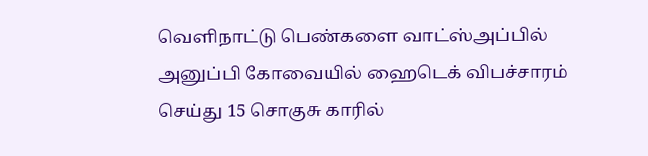வெளிநாட்டு பெண்களை வாட்ஸ்அப்பில் அனுப்பி கோவையில் ஹைடெக் விபச்சாரம் செய்து 15 சொகுசு காரில்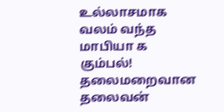உல்லாசமாக வலம் வந்த மாபியா க கும்பல்! தலைமறைவான தலைவன்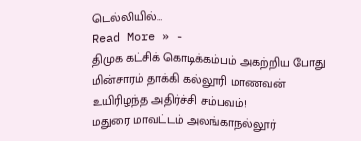டெல்லியில்…
Read More » -
திமுக கட்சிக் கொடிக்கம்பம் அகற்றிய போது மின்சாரம் தாக்கி கல்லூரி மாணவன் உயிரிழந்த அதிர்ச்சி சம்பவம்!
மதுரை மாவட்டம் அலங்காநல்லூர்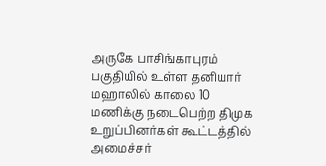அருகே பாசிங்காபுரம் பகுதியில் உள்ள தனியார் மஹாலில் காலை 10 மணிக்கு நடைபெற்ற திமுக உறுப்பினர்கள் கூட்டத்தில் அமைச்சர்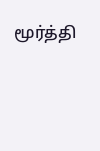மூர்த்தி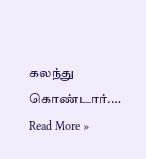கலந்து கொண்டார்.…
Read More »